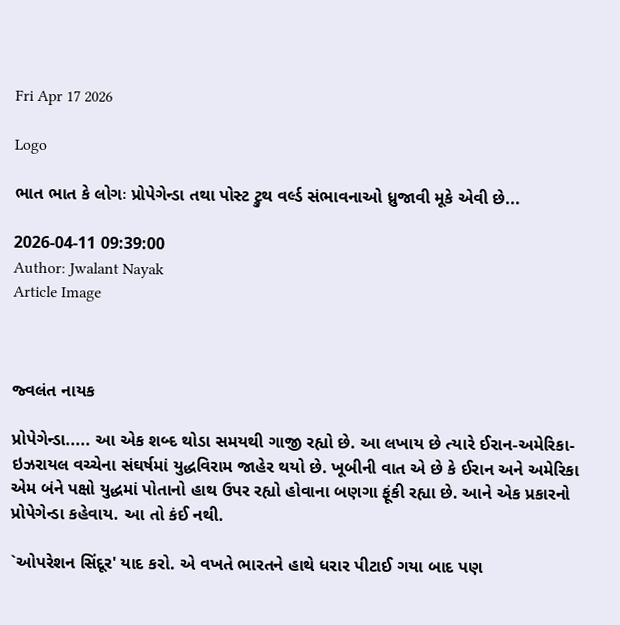Fri Apr 17 2026

Logo

ભાત ભાત કે લોગઃ પ્રોપેગેન્ડા તથા પોસ્ટ ટ્રુથ વર્લ્ડ સંભાવનાઓ ધ્રુજાવી મૂકે એવી છે...

2026-04-11 09:39:00
Author: Jwalant Nayak
Article Image



જ્વલંત નાયક

પ્રોપેગેન્ડા..... આ એક શબ્દ થોડા સમયથી ગાજી રહ્યો છે. આ લખાય છે ત્યારે ઈરાન-અમેરિકા-ઇઝરાયલ વચ્ચેના સંઘર્ષમાં યુદ્ધવિરામ જાહેર થયો છે. ખૂબીની વાત એ છે કે ઈરાન અને અમેરિકા એમ બંને પક્ષો યુદ્ધમાં પોતાનો હાથ ઉપર રહ્યો હોવાના બણગા ફૂંકી રહ્યા છે. આને એક પ્રકારનો પ્રોપેગેન્ડા કહેવાય. આ તો કંઈ નથી.

`ઓપરેશન સિંદૂર' યાદ કરો. એ વખતે ભારતને હાથે ધરાર પીટાઈ ગયા બાદ પણ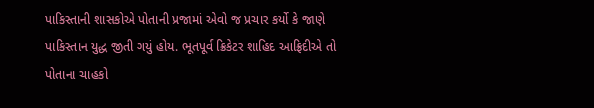પાકિસ્તાની શાસકોએ પોતાની પ્રજામાં એવો જ પ્રચાર કર્યો કે જાણે પાકિસ્તાન યુદ્ધ જીતી ગયું હોય. ભૂતપૂર્વ ક્રિકેટર શાહિદ આફ્રિદીએ તો પોતાના ચાહકો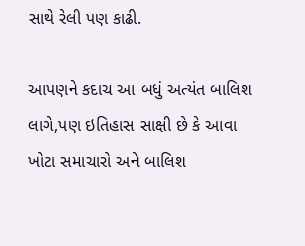સાથે રેલી પણ કાઢી.

આપણને કદાચ આ બધું અત્યંત બાલિશ લાગે,પણ ઇતિહાસ સાક્ષી છે કે આવા ખોટા સમાચારો અને બાલિશ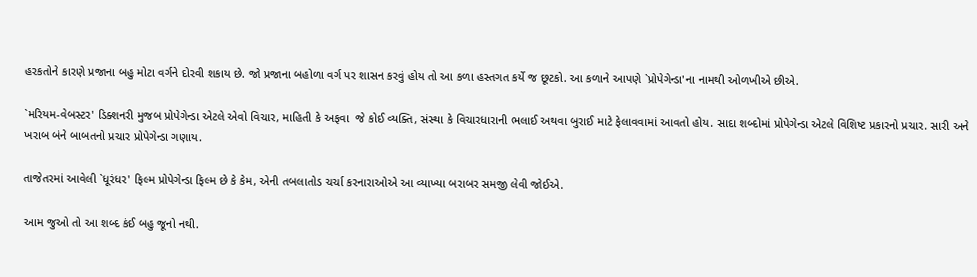હરકતોને કારણે પ્રજાના બહુ મોટા વર્ગને દોરવી શકાય છે. જો પ્રજાના બહોળા વર્ગ પર શાસન કરવું હોય તો આ કળા હસ્તગત કર્યે જ છૂટકો. આ કળાને આપણે `પ્રોપેગેન્ડા'ના નામથી ઓળખીએ છીએ.

`મરિયમ-વેબસ્ટર' ડિક્શનરી મુજબ પ્રોપેગેન્ડા એટલે એવો વિચાર, માહિતી કે અફવા  જે કોઈ વ્યક્તિ, સંસ્થા કે વિચારધારાની ભલાઈ અથવા બુરાઈ માટે ફેલાવવામાં આવતો હોય. સાદા શબ્દોમાં પ્રોપેગેન્ડા એટલે વિશિષ્ટ પ્રકારનો પ્રચાર. સારી અને ખરાબ બંને બાબતનો પ્રચાર પ્રોપેગેન્ડા ગણાય.

તાજેતરમાં આવેલી `ધૂરંધર' ફિલ્મ પ્રોપેગેન્ડા ફિલ્મ છે કે કેમ, એની તબલાતોડ ચર્ચા કરનારાઓએ આ વ્યાખ્યા બરાબર સમજી લેવી જોઈએ.

આમ જુઓ તો આ શબ્દ કંઈ બહુ જૂનો નથી.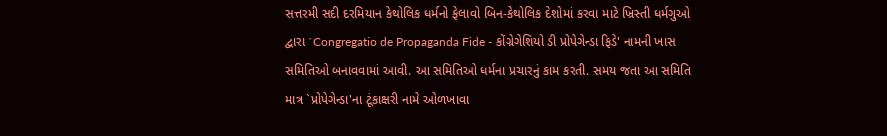સત્તરમી સદી દરમિયાન કેથોલિક ધર્મનો ફેલાવો બિન-કેથોલિક દેશોમાં કરવા માટે ખ્રિસ્તી ધર્મગુઓ દ્વારા `Congregatio de Propaganda Fide - કોંગ્રેગેશિયો ડી પ્રોપેગેન્ડા ફિડે' નામની ખાસ સમિતિઓ બનાવવામાં આવી. આ સમિતિઓ ધર્મના પ્રચારનું કામ કરતી. સમય જતા આ સમિતિ માત્ર `પ્રોપેગેન્ડા'ના ટૂંકાક્ષરી નામે ઓળખાવા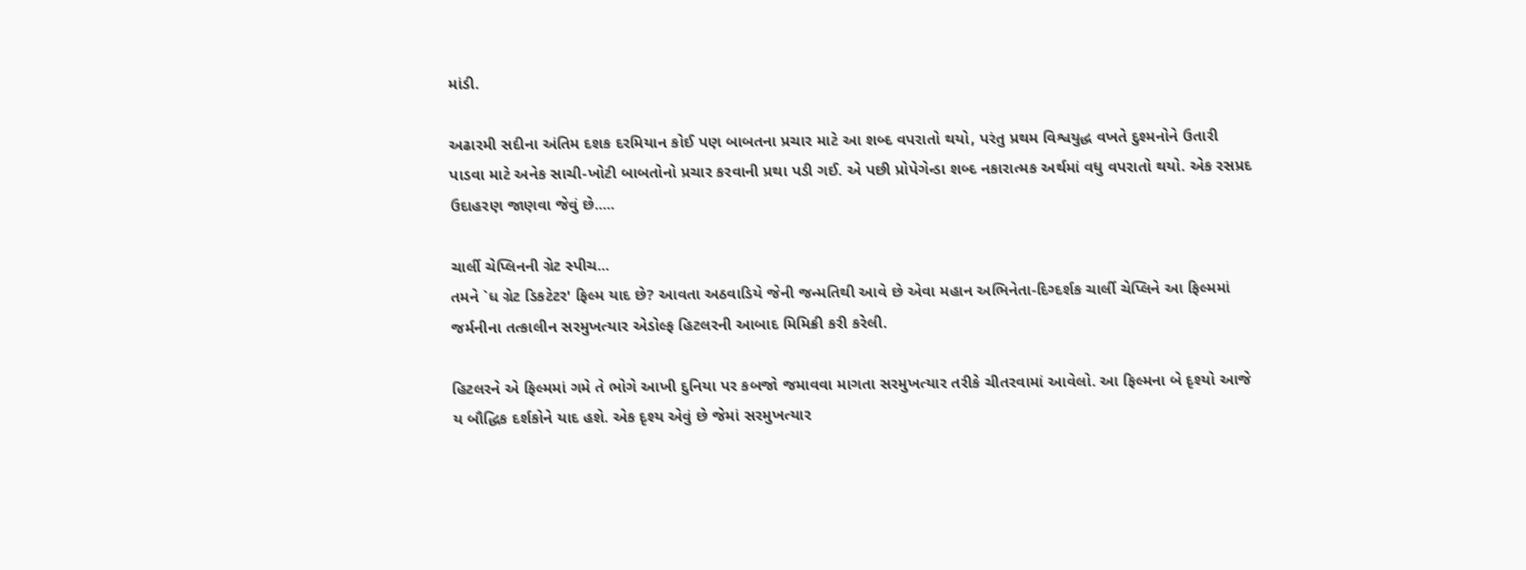માંડી.

અઢારમી સદીના અંતિમ દશક દરમિયાન કોઈ પણ બાબતના પ્રચાર માટે આ શબ્દ વપરાતો થયો, પરંતુ પ્રથમ વિશ્વયુદ્ધ વખતે દુશ્મનોને ઉતારી પાડવા માટે અનેક સાચી-ખોટી બાબતોનો પ્રચાર કરવાની પ્રથા પડી ગઈ. એ પછી પ્રોપેગેન્ડા શબ્દ નકારાત્મક અર્થમાં વધુ વપરાતો થયો. એક રસપ્રદ ઉદાહરણ જાણવા જેવું છે.....

ચાર્લી ચેપ્લિનની ગ્રેટ સ્પીચ...
તમને `ધ ગ્રેટ ડિકટેટર' ફિલ્મ યાદ છે? આવતા અઠવાડિયે જેની જન્મતિથી આવે છે એવા મહાન અભિનેતા-દિગ્દર્શક ચાર્લી ચેપ્લિને આ ફિલ્મમાં જર્મનીના તત્કાલીન સરમુખત્યાર એડોલ્ફ હિટલરની આબાદ મિમિક્રી કરી કરેલી.

હિટલરને એ ફિલ્મમાં ગમે તે ભોગે આખી દુનિયા પર કબજો જમાવવા માગતા સરમુખત્યાર તરીકે ચીતરવામાં આવેલો. આ ફિલ્મના બે દૃશ્યો આજે ય બૌદ્ધિક દર્શકોને યાદ હશે. એક દૃશ્ય એવું છે જેમાં સરમુખત્યાર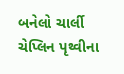બનેલો ચાર્લી ચેપ્લિન પૃથ્વીના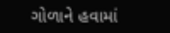ગોળાને હવામાં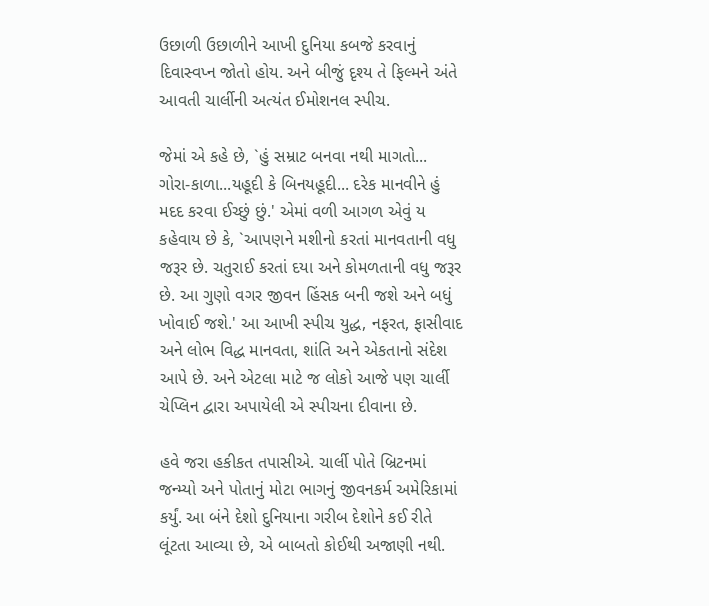ઉછાળી ઉછાળીને આખી દુનિયા કબજે કરવાનું દિવાસ્વપ્ન જોતો હોય. અને બીજું દૃશ્ય તે ફિલ્મને અંતે આવતી ચાર્લીની અત્યંત ઈમોશનલ સ્પીચ.

જેમાં એ કહે છે, `હું સમ્રાટ બનવા નથી માગતો... ગોરા-કાળા...યહૂદી કે બિનયહૂદી... દરેક માનવીને હું મદદ કરવા ઈચ્છું છું.' એમાં વળી આગળ એવું ય કહેવાય છે કે, `આપણને મશીનો કરતાં માનવતાની વધુ જરૂર છે. ચતુરાઈ કરતાં દયા અને કોમળતાની વધુ જરૂર છે. આ ગુણો વગર જીવન હિંસક બની જશે અને બધું ખોવાઈ જશે.' આ આખી સ્પીચ યુદ્ધ, નફરત, ફાસીવાદ અને લોભ વિદ્ધ માનવતા, શાંતિ અને એકતાનો સંદેશ આપે છે. અને એટલા માટે જ લોકો આજે પણ ચાર્લી ચેપ્લિન દ્વારા અપાયેલી એ સ્પીચના દીવાના છે.

હવે જરા હકીકત તપાસીએ. ચાર્લી પોતે બ્રિટનમાં જન્મ્યો અને પોતાનું મોટા ભાગનું જીવનકર્મ અમેરિકામાં કર્યું. આ બંને દેશો દુનિયાના ગરીબ દેશોને કઈ રીતે લૂંટતા આવ્યા છે, એ બાબતો કોઈથી અજાણી નથી.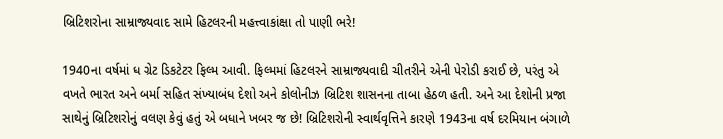બ્રિટિશરોના સામ્રાજ્યવાદ સામે હિટલરની મહત્ત્વાકાંક્ષા તો પાણી ભરે!

1940ના વર્ષમાં ધ ગ્રેટ ડિકટેટર ફિલ્મ આવી. ફિલ્મમાં હિટલરને સામ્રાજ્યવાદી ચીતરીને એની પેરોડી કરાઈ છે, પરંતુ એ વખતે ભારત અને બર્મા સહિત સંખ્યાબંધ દેશો અને કોલોનીઝ બ્રિટિશ શાસનના તાબા હેઠળ હતી. અને આ દેશોની પ્રજા સાથેનું બ્રિટિશરોનું વલણ કેવું હતું એ બધાને ખબર જ છે! બ્રિટિશરોની સ્વાર્થવૃત્તિને કારણે 1943ના વર્ષ દરમિયાન બંગાળે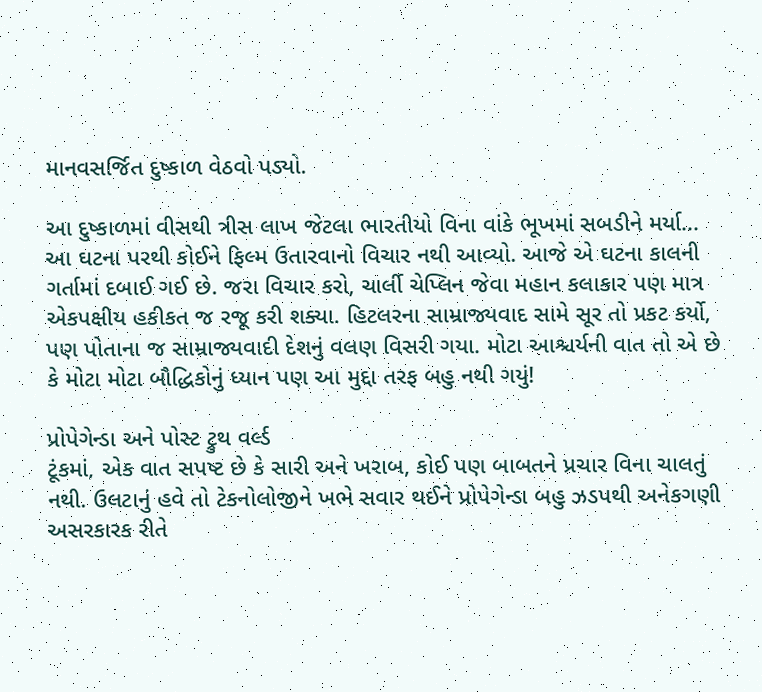માનવસર્જિત દુષ્કાળ વેઠવો પડ્યો.

આ દુષ્કાળમાં વીસથી ત્રીસ લાખ જેટલા ભારતીયો વિના વાંકે ભૂખમાં સબડીને મર્યા... આ ઘટના પરથી કોઈને ફિલ્મ ઉતારવાનો વિચાર નથી આવ્યો. આજે એ ઘટના કાલની ગર્તામાં દબાઈ ગઈ છે. જરા વિચાર કરો, ચાર્લી ચેપ્લિન જેવા મહાન કલાકાર પણ માત્ર એકપક્ષીય હકીકત જ રજૂ કરી શક્યા. હિટલરના સામ્રાજ્યવાદ સામે સૂર તો પ્રકટ કર્યો, પણ પોતાના જ સામ્રાજ્યવાદી દેશનું વલણ વિસરી ગયા. મોટા આશ્ચર્યની વાત તો એ છે કે મોટા મોટા બૌદ્ધિકોનું ધ્યાન પણ આ મુદ્દા તરફ બહુ નથી ગયું!

પ્રોપેગેન્ડા અને પોસ્ટ ટ્રુથ વર્લ્ડ
ટૂંકમાં, એક વાત સપષ્ટ છે કે સારી અને ખરાબ, કોઈ પણ બાબતને પ્રચાર વિના ચાલતું નથી. ઉલટાનું હવે તો ટેકનોલોજીને ખભે સવાર થઈને પ્રોપેગેન્ડા બહુ ઝડપથી અનેકગણી અસરકારક રીતે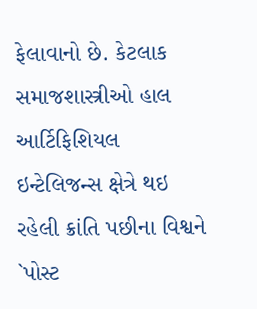ફેલાવાનો છે. કેટલાક સમાજશાસ્ત્રીઓ હાલ આર્ટિફિશિયલ ઇન્ટેલિજન્સ ક્ષેત્રે થઇ રહેલી ક્રાંતિ પછીના વિશ્વને `પોસ્ટ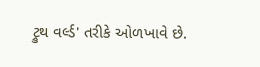ટ્રુથ વર્લ્ડ' તરીકે ઓળખાવે છે.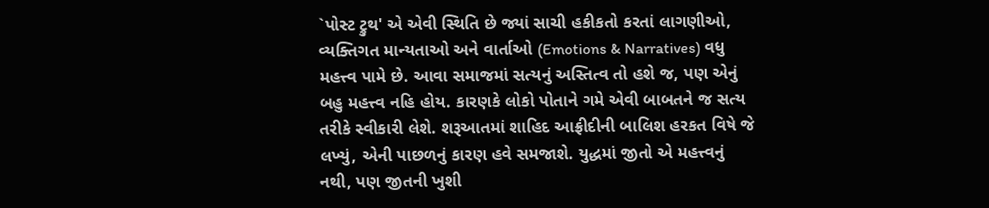`પોસ્ટ ટ્રુથ' એ એવી સ્થિતિ છે જ્યાં સાચી હકીકતો કરતાં લાગણીઓ, વ્યક્તિગત માન્યતાઓ અને વાર્તાઓ (Emotions & Narratives) વધુ મહત્ત્વ પામે છે. આવા સમાજમાં સત્યનું અસ્તિત્વ તો હશે જ, પણ એનું બહુ મહત્ત્વ નહિ હોય. કારણકે લોકો પોતાને ગમે એવી બાબતને જ સત્ય તરીકે સ્વીકારી લેશે. શરૂઆતમાં શાહિદ આફ્રીદીની બાલિશ હરકત વિષે જે લખ્યું, એની પાછળનું કારણ હવે સમજાશે. યુદ્ધમાં જીતો એ મહત્ત્વનું નથી, પણ જીતની ખુશી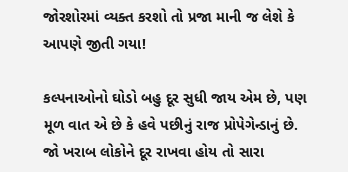જોરશોરમાં વ્યક્ત કરશો તો પ્રજા માની જ લેશે કે આપણે જીતી ગયા!

કલ્પનાઓનો ઘોડો બહુ દૂર સુધી જાય એમ છે, પણ મૂળ વાત એ છે કે હવે પછીનું રાજ પ્રોપેગેન્ડાનું છે. જો ખરાબ લોકોને દૂર રાખવા હોય તો સારા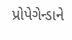પ્રોપેગેન્ડાને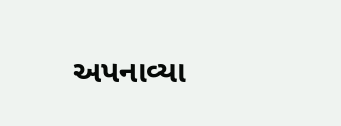અપનાવ્યા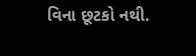વિના છૂટકો નથી.